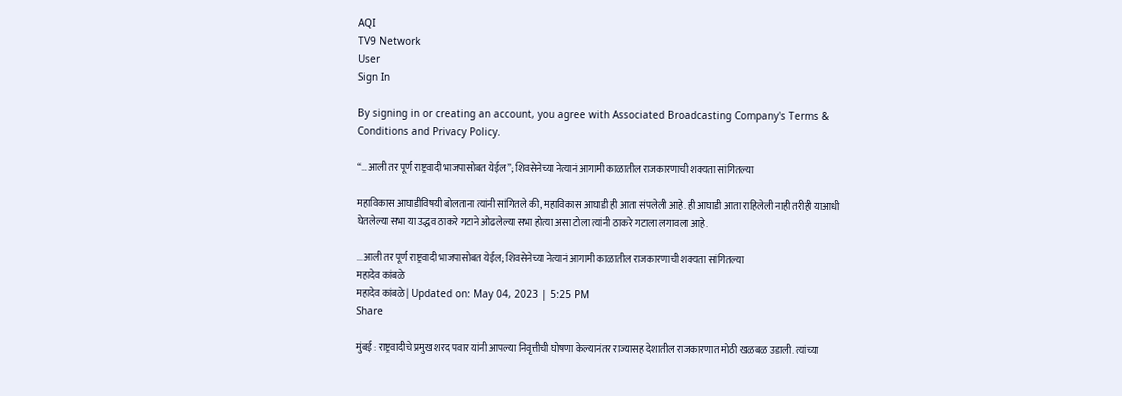AQI
TV9 Network
User
Sign In

By signing in or creating an account, you agree with Associated Broadcasting Company's Terms & Conditions and Privacy Policy.

“…आली तर पूर्ण राष्ट्रवादी भाजपासोबत येईल”; शिवसेनेच्या नेत्यानं आगामी काळातील राजकारणाची शक्यता सांगितल्या

महाविकास आघाडीविषयी बोलताना त्यांनी सांगितले की, महाविकास आघाडी ही आता संपलेली आहे. ही आघाडी आता राहिलेली नाही तरीही याआधी घेतलेल्या सभा या उद्धव ठाकरे गटाने ओढलेल्या सभा होत्या असा टोला त्यांनी ठाकरे गटाला लगावला आहे.

...आली तर पूर्ण राष्ट्रवादी भाजपासोबत येईल; शिवसेनेच्या नेत्यानं आगामी काळातील राजकारणाची शक्यता सांगितल्या
महादेव कांबळे
महादेव कांबळे | Updated on: May 04, 2023 | 5:25 PM
Share

मुंबई : राष्ट्रवादीचे प्रमुख शरद पवार यांनी आपल्या निवृत्तीची घोषणा केल्यानंतर राज्यासह देशातील राजकारणात मोठी खळबळ उडाली. त्यांच्या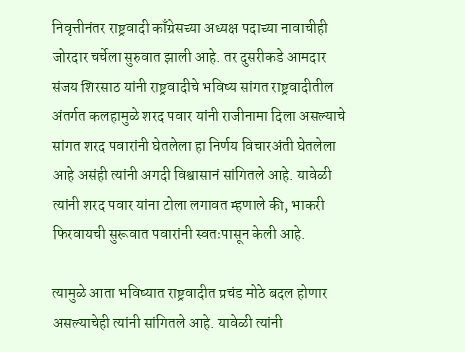निवृत्तीनंतर राष्ट्रवादी काँग्रेसच्या अध्यक्ष पदाच्या नावाचीही जोरदार चर्चेला सुरुवात झाली आहे. तर दुसरीकडे आमदार संजय शिरसाठ यांनी राष्ट्रवादीचे भविष्य सांगत राष्ट्रवादीतील अंतर्गत कलहामुळे शरद पवार यांनी राजीनामा दिला असल्याचे सांगत शरद पवारांनी घेतलेला हा निर्णय विचारअंती घेतलेला आहे असंही त्यांनी अगदी विश्वासानं सांगितले आहे. यावेळी त्यांनी शरद पवार यांना टोला लगावत म्हणाले की, भाकरी फिरवायची सुरूवात पवारांनी स्वतःपासून केली आहे.

त्यामुळे आता भविष्यात राष्ट्रवादीत प्रचंड मोठे बदल होणार असल्याचेही त्यांनी सांगितले आहे. यावेळी त्यांनी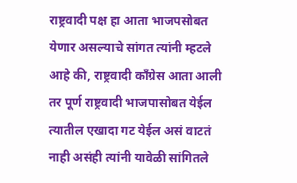राष्ट्रवादी पक्ष हा आता भाजपसोबत येणार असल्याचे सांगत त्यांनी म्हटले आहे की, राष्ट्रवादी काँग्रेस आता आली तर पूर्ण राष्ट्रवादी भाजपासोबत येईल त्यातील एखादा गट येईल असं वाटतं नाही असंही त्यांनी यावेळी सांगितले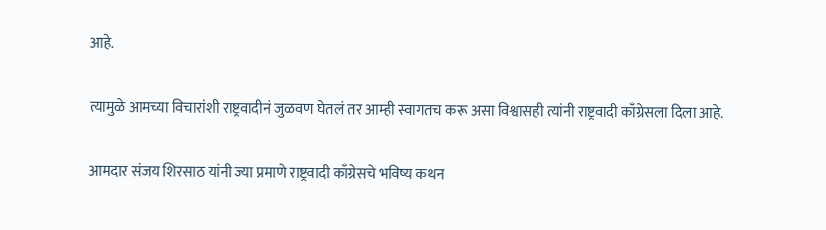आहे.

त्यामुळे आमच्या विचारांशी राष्ट्रवादीनं जुळवण घेतलं तर आम्ही स्वागतच करू असा विश्वासही त्यांनी राष्ट्रवादी काँग्रेसला दिला आहे.

आमदार संजय शिरसाठ यांनी ज्या प्रमाणे राष्ट्रवादी काँग्रेसचे भविष्य कथन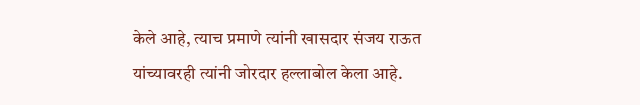केले आहे, त्याच प्रमाणे त्यांनी खासदार संजय राऊत यांच्यावरही त्यांनी जोरदार हल्लाबोल केला आहे.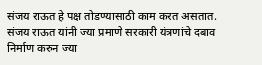संजय राऊत हे पक्ष तोडण्यासाठी काम करत असतात. संजय राऊत यांनी ज्या प्रमाणे सरकारी यंत्रणांचे दबाव निर्माण करुन ज्या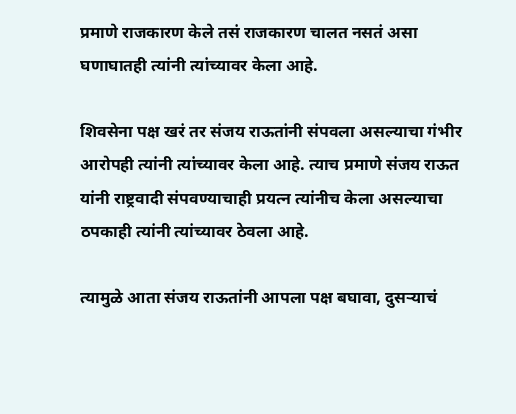प्रमाणे राजकारण केले तसं राजकारण चालत नसतं असा घणाघातही त्यांनी त्यांच्यावर केला आहे.

शिवसेना पक्ष खरं तर संजय राऊतांनी संपवला असल्याचा गंभीर आरोपही त्यांनी त्यांच्यावर केला आहे. त्याच प्रमाणे संजय राऊत यांनी राष्ट्रवादी संपवण्याचाही प्रयत्न त्यांनीच केला असल्याचा ठपकाही त्यांनी त्यांच्यावर ठेवला आहे.

त्यामुळे आता संजय राऊतांनी आपला पक्ष बघावा, दुसऱ्याचं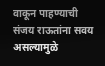वाकून पाहण्याची संजय राऊतांना सवय असल्यामुळे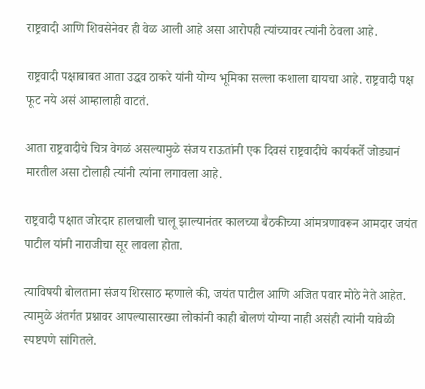राष्ट्रवादी आणि शिवसेनेवर ही वेळ आली आहे असा आरोपही त्यांच्यावर त्यांनी ठेवला आहे.

राष्ट्रवादी पक्षाबाबत आता उद्धव ठाकरे यांनी योग्य भूमिका सल्ला कशाला द्यायचा आहे. राष्ट्रवादी पक्ष फूट नये असं आम्हालाही वाटतं.

आता राष्ट्रवादीचे चित्र वेगळं असल्यामुळे संजय राऊतांनी एक दिवसं राष्ट्रवादीचे कार्यकर्ते जोड्यानं मारतील असा टोलाही त्यांनी त्यांना लगावला आहे.

राष्ट्रवादी पक्षात जोरदार हालचाली चालू झाल्यानंतर कालच्या बैठकीच्या आंमत्रणावरून आमदार जयंत पाटील यांनी नाराजीचा सूर लावला होता.

त्याविषयी बोलताना संजय शिरसाठ म्हणाले की, जयंत पाटील आणि अजित पवार मोठे नेते आहेत. त्यामुळे अंतर्गत प्रश्नावर आपल्यासारख्या लोकांनी काही बोलणं योग्या नाही असंही त्यांनी यावेळी स्पष्टपणे सांगितले.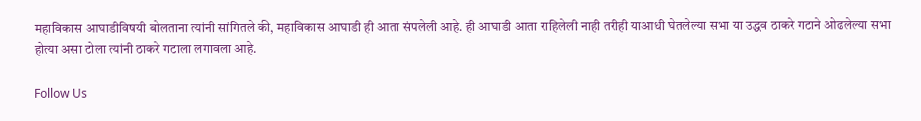महाविकास आघाडीविषयी बोलताना त्यांनी सांगितले की, महाविकास आघाडी ही आता संपलेली आहे. ही आघाडी आता राहिलेली नाही तरीही याआधी घेतलेल्या सभा या उद्धव ठाकरे गटाने ओढलेल्या सभा होत्या असा टोला त्यांनी ठाकरे गटाला लगावला आहे.

Follow Us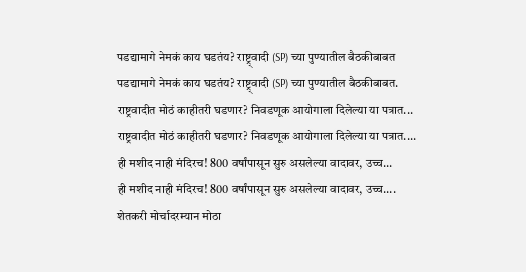पडद्यामागे नेमकं काय घडतंय? राष्ट्र्वादी (SP) च्या पुण्यातील बैठकीबाबत
पडद्यामागे नेमकं काय घडतंय? राष्ट्र्वादी (SP) च्या पुण्यातील बैठकीबाबत.
राष्ट्रवादीत मोठं काहीतरी घडणार? निवडणूक आयोगाला दिलेल्या या पत्रात...
राष्ट्रवादीत मोठं काहीतरी घडणार? निवडणूक आयोगाला दिलेल्या या पत्रात....
ही मशीद नाही मंदिरच! 800 वर्षांपासून सुरु असलेल्या वादावर, उच्च...
ही मशीद नाही मंदिरच! 800 वर्षांपासून सुरु असलेल्या वादावर, उच्च....
शेतकरी मोर्चादरम्यान मोठा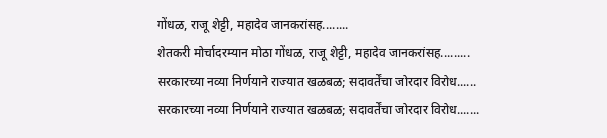गोंधळ, राजू शेट्टी, महादेव जानकरांसह........
शेतकरी मोर्चादरम्यान मोठा गोंधळ, राजू शेट्टी, महादेव जानकरांसह.........
सरकारच्या नव्या निर्णयाने राज्यात खळबळ; सदावर्तेंचा जोरदार विरोध......
सरकारच्या नव्या निर्णयाने राज्यात खळबळ; सदावर्तेंचा जोरदार विरोध.......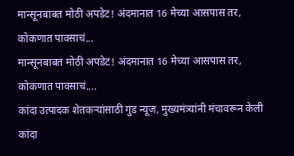मान्सूनबाबत मोठी अपडेट! अंदमानात 16 मेच्या आसपास तर, कोकणात पावसाचं...
मान्सूनबाबत मोठी अपडेट! अंदमानात 16 मेच्या आसपास तर, कोकणात पावसाचं....
कांदा उत्पादक शेतकऱ्यांसाठी गुड न्यूज, मुख्यमंत्र्यांनी मंचावरून केली
कांदा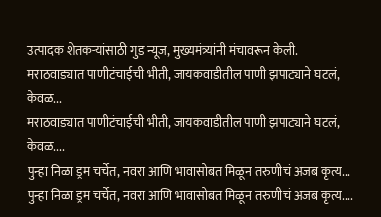उत्पादक शेतकऱ्यांसाठी गुड न्यूज, मुख्यमंत्र्यांनी मंचावरून केली.
मराठवाड्यात पाणीटंचाईची भीती, जायकवाडीतील पाणी झपाट्याने घटलं, केवळ...
मराठवाड्यात पाणीटंचाईची भीती, जायकवाडीतील पाणी झपाट्याने घटलं, केवळ....
पुन्हा निळा ड्रम चर्चेत, नवरा आणि भावासोबत मिळून तरुणीचं अजब कृत्य...
पुन्हा निळा ड्रम चर्चेत, नवरा आणि भावासोबत मिळून तरुणीचं अजब कृत्य....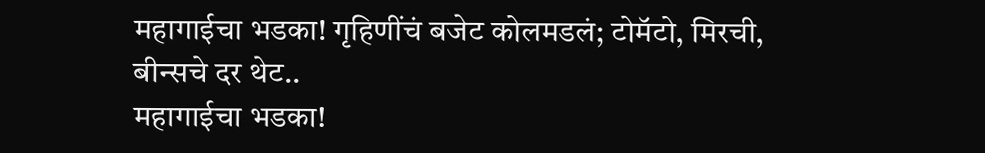महागाईचा भडका! गृहिणींचं बजेट कोलमडलं; टोमॅटो, मिरची, बीन्सचे दर थेट..
महागाईचा भडका!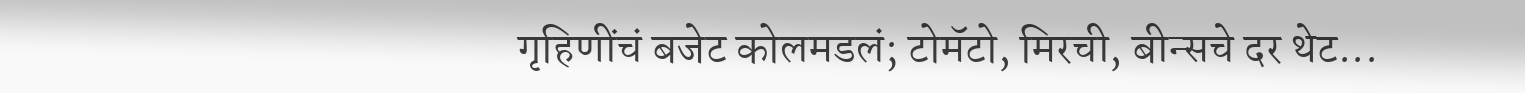गृहिणींचं बजेट कोलमडलं; टोमॅटो, मिरची, बीन्सचे दर थेट...